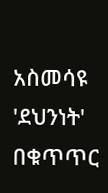አስመሳዩ 'ደህንነት' በቁጥጥር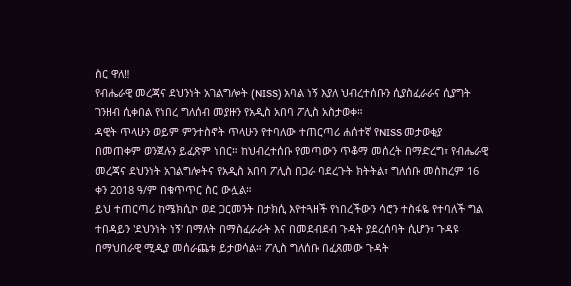ስር ዋለ‼
የብሔራዊ መረጃና ደህንነት አገልግሎት (NISS) አባል ነኝ እያለ ህብረተሰቡን ሲያስፈራራና ሲያግት ገንዘብ ሲቀበል የነበረ ግለሰብ መያዙን የአዲስ አበባ ፖሊስ አስታወቀ።
ዳዊት ጥላሁን ወይም ምንተስኖት ጥላሁን የተባለው ተጠርጣሪ ሐሰተኛ የNISS መታወቂያ በመጠቀም ወንጀሉን ይፈጽም ነበር። ከህብረተሰቡ የመጣውን ጥቆማ መሰረት በማድረግ፣ የብሔራዊ መረጃና ደህንነት አገልግሎትና የአዲስ አበባ ፖሊስ በጋራ ባደረጉት ክትትል፣ ግለሰቡ መስከረም 16 ቀን 2018 ዓ/ም በቁጥጥር ስር ውሏል።
ይህ ተጠርጣሪ ከሜክሲኮ ወደ ጋርመንት በታክሲ እየተጓዘች የነበረችውን ሳሮን ተስፋዬ የተባለች ግል ተበዳይን 'ደህንነት ነኝ' በማለት በማስፈራራት እና በመደብደብ ጉዳት ያደረሰባት ሲሆን፣ ጉዳዩ በማህበራዊ ሚዲያ መሰራጨቱ ይታወሳል። ፖሊስ ግለሰቡ በፈጸመው ጉዳት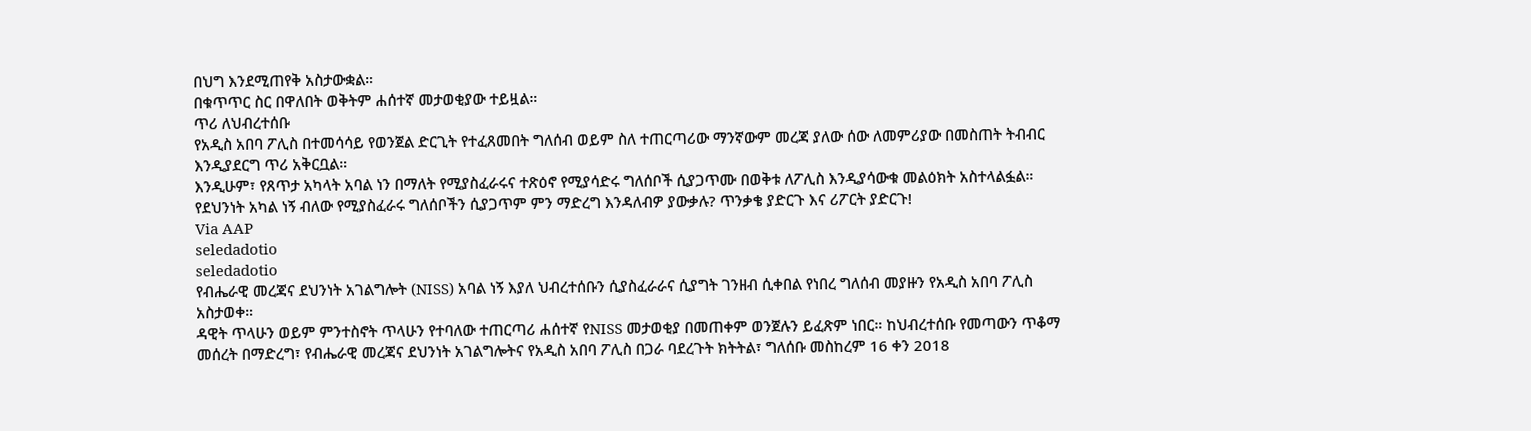በህግ እንደሚጠየቅ አስታውቋል።
በቁጥጥር ስር በዋለበት ወቅትም ሐሰተኛ መታወቂያው ተይዟል።
ጥሪ ለህብረተሰቡ
የአዲስ አበባ ፖሊስ በተመሳሳይ የወንጀል ድርጊት የተፈጸመበት ግለሰብ ወይም ስለ ተጠርጣሪው ማንኛውም መረጃ ያለው ሰው ለመምሪያው በመስጠት ትብብር እንዲያደርግ ጥሪ አቅርቧል።
እንዲሁም፣ የጸጥታ አካላት አባል ነን በማለት የሚያስፈራሩና ተጽዕኖ የሚያሳድሩ ግለሰቦች ሲያጋጥሙ በወቅቱ ለፖሊስ እንዲያሳውቁ መልዕክት አስተላልፏል።
የደህንነት አካል ነኝ ብለው የሚያስፈራሩ ግለሰቦችን ሲያጋጥም ምን ማድረግ እንዳለብዎ ያውቃሉ? ጥንቃቄ ያድርጉ እና ሪፖርት ያድርጉ!
Via AAP
seledadotio
seledadotio
የብሔራዊ መረጃና ደህንነት አገልግሎት (NISS) አባል ነኝ እያለ ህብረተሰቡን ሲያስፈራራና ሲያግት ገንዘብ ሲቀበል የነበረ ግለሰብ መያዙን የአዲስ አበባ ፖሊስ አስታወቀ።
ዳዊት ጥላሁን ወይም ምንተስኖት ጥላሁን የተባለው ተጠርጣሪ ሐሰተኛ የNISS መታወቂያ በመጠቀም ወንጀሉን ይፈጽም ነበር። ከህብረተሰቡ የመጣውን ጥቆማ መሰረት በማድረግ፣ የብሔራዊ መረጃና ደህንነት አገልግሎትና የአዲስ አበባ ፖሊስ በጋራ ባደረጉት ክትትል፣ ግለሰቡ መስከረም 16 ቀን 2018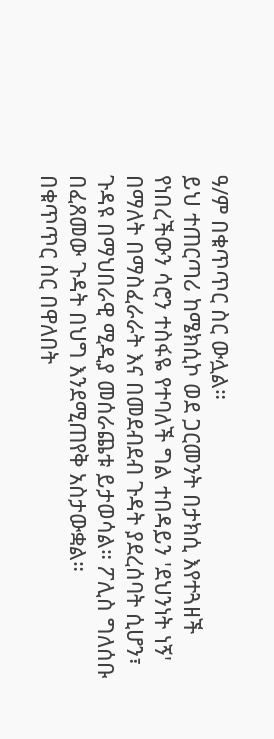ዓ/ም በቁጥጥር ስር ውሏል።
ይህ ተጠርጣሪ ከሜክሲኮ ወደ ጋርመንት በታክሲ እየተጓዘች የነበረችውን ሳሮን ተስፋዬ የተባለች ግል ተበዳይን 'ደህንነት ነኝ' በማለት በማስፈራራት እና በመደብደብ ጉዳት ያደረሰባት ሲሆን፣ ጉዳዩ በማህበራዊ ሚዲያ መሰራጨቱ ይታወሳል። ፖሊስ ግለሰቡ በፈጸመው ጉዳት በህግ እንደሚጠየቅ አስታውቋል።
በቁጥጥር ስር በዋለበት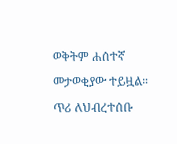ወቅትም ሐሰተኛ መታወቂያው ተይዟል።
ጥሪ ለህብረተሰቡ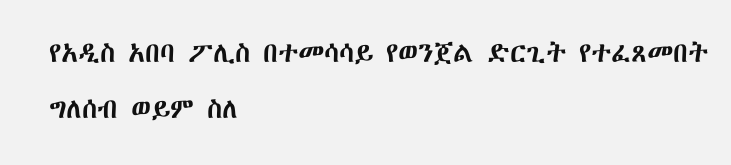የአዲስ አበባ ፖሊስ በተመሳሳይ የወንጀል ድርጊት የተፈጸመበት ግለሰብ ወይም ስለ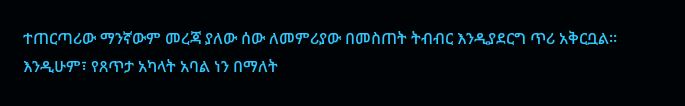ተጠርጣሪው ማንኛውም መረጃ ያለው ሰው ለመምሪያው በመስጠት ትብብር እንዲያደርግ ጥሪ አቅርቧል።
እንዲሁም፣ የጸጥታ አካላት አባል ነን በማለት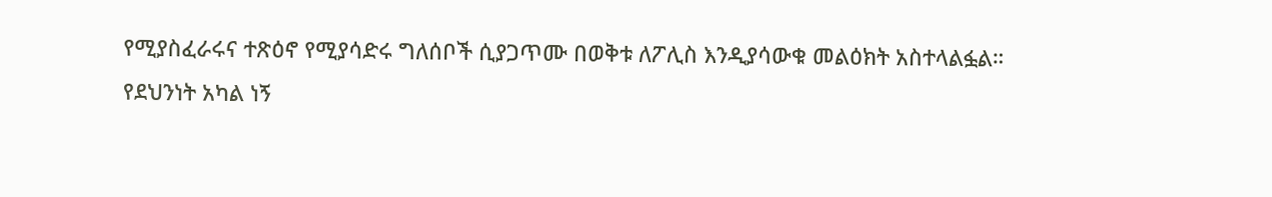የሚያስፈራሩና ተጽዕኖ የሚያሳድሩ ግለሰቦች ሲያጋጥሙ በወቅቱ ለፖሊስ እንዲያሳውቁ መልዕክት አስተላልፏል።
የደህንነት አካል ነኝ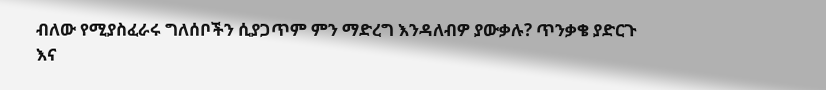ብለው የሚያስፈራሩ ግለሰቦችን ሲያጋጥም ምን ማድረግ እንዳለብዎ ያውቃሉ? ጥንቃቄ ያድርጉ እና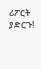ሪፖርት ያድርጉ!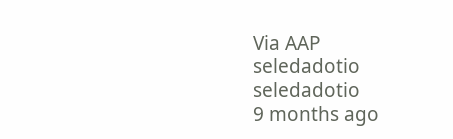Via AAP
seledadotio
seledadotio
9 months ago